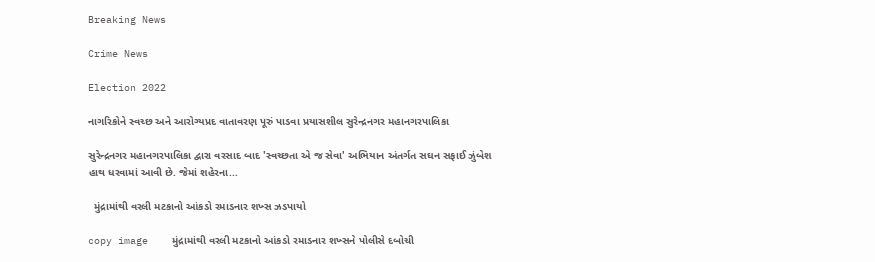Breaking News

Crime News

Election 2022

નાગરિકોને સ્વચ્છ અને આરોગ્યપ્રદ વાતાવરણ પૂરું પાડવા પ્રયાસશીલ સુરેન્દ્રનગર મહાનગરપાલિકા

સુરેન્દ્રનગર મહાનગરપાલિકા દ્વારા વરસાદ બાદ 'સ્વચ્છતા એ જ સેવા' અભિયાન અંતર્ગત સઘન સફાઈ ઝુંબેશ હાથ ધરવામાં આવી છે. જેમાં શહેરના...

  મુંદ્રામાંથી વરલી મટકાનો આંકડો રમાડનાર શખ્સ ઝડપાયો

copy image    મુંદ્રામાંથી વરલી મટકાનો આંકડો રમાડનાર શખ્સને પોલીસે દબોચી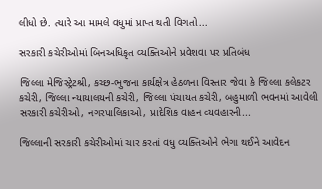લીધો છે. ત્યારે આ મામલે વધુમાં પ્રાપ્ત થતી વિગતો...

સરકારી કચેરીઓમાં બિનઅધિકૃત વ્યક્તિઓને પ્રવેશવા પર પ્રતિબંધ

જિલ્‍લા મેજિસ્‍ટ્રેટશ્રી, કચ્‍છ-ભુજના કાર્યક્ષેત્ર હેઠળના વિસ્‍તાર જેવા કે જિલ્‍લા કલેકટર કચેરી, જિલ્‍લા ન્‍યાયાલયની કચેરી, જિલ્‍લા પંચાયત કચેરી, બહુમાળી ભવનમાં આવેલી સરકારી કચેરીઓ, નગરપાલિકાઓ, પ્રાદેશિક વાહન વ્‍યવહારની...

જિલ્‍લાની સરકારી કચેરીઓમાં ચાર કરતાં વધુ વ્યક્તિઓને ભેગા થઈને આવેદન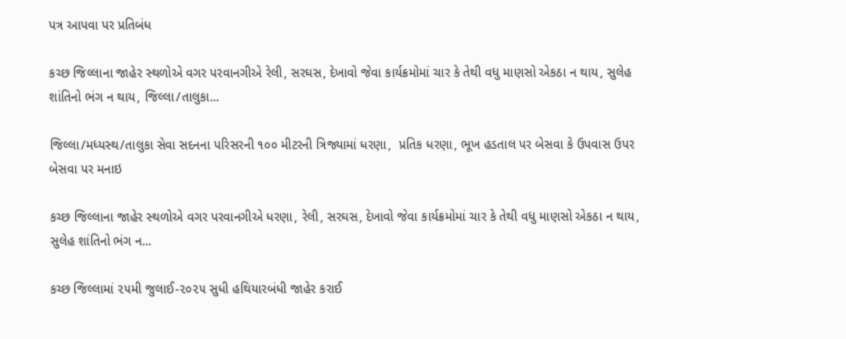પત્ર આપવા પર પ્રતિબંધ

કચ્છ જિલ્‍લાના જાહેર સ્‍થળોએ વગર પરવાનગીએ રેલી, સરઘસ, દેખાવો જેવા કાર્યક્રમોમાં ચાર કે તેથી વધુ માણસો એકઠા ન થાય, સુલેહ શાંતિનો ભંગ ન થાય, જિલ્‍લા/તાલુકા...

જિલ્‍લા/મધ્‍યસ્‍થ/તાલુકા સેવા સદનના પરિસરની ૧૦૦ મીટરની ત્રિજ્યામાં ધરણા,  પ્રતિક ધરણા, ભૂખ હડતાલ પર બેસવા કે ઉપવાસ ઉપર બેસવા પર મનાઇ

કચ્છ જિલ્‍લાના જાહેર સ્‍થળોએ વગર પરવાનગીએ ધરણા, રેલી, સરઘસ, દેખાવો જેવા કાર્યક્રમોમાં ચાર કે તેથી વધુ માણસો એકઠા ન થાય, સુલેહ શાંતિનો ભંગ ન...

કચ્‍છ જિલ્‍લામાં ૨૫મી જુલાઈ-૨૦૨૫ સુધી હથિયારબંધી જાહેર કરાઈ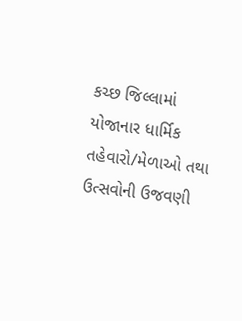કચ્છ જિલ્લામાં યોજાનાર ધાર્મિક તહેવારો/મેળાઓ તથા ઉત્સવોની ઉજવણી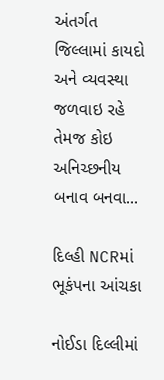અંતર્ગત જિલ્લામાં કાયદો અને વ્યવસ્થા જળવાઇ રહે તેમજ કોઇ અનિચ્છનીય બનાવ બનવા...

દિલ્હી NCRમાં ભૂકંપના આંચકા

નોઈડા દિલ્લીમાં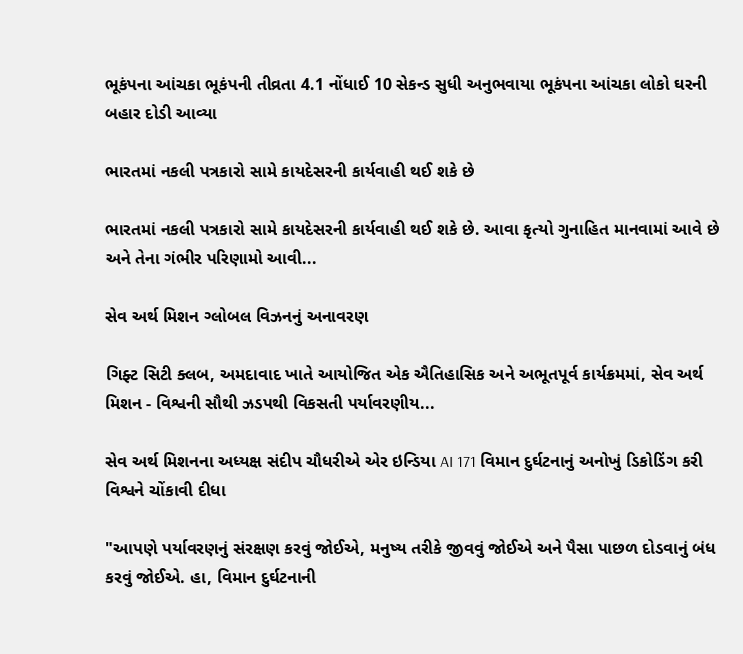ભૂકંપના આંચકા ભૂકંપની તીવ્રતા 4.1 નોંધાઈ 10 સેકન્ડ સુધી અનુભવાયા ભૂકંપના આંચકા લોકો ઘરની બહાર દોડી આવ્યા

ભારતમાં નકલી પત્રકારો સામે કાયદેસરની કાર્યવાહી થઈ શકે છે

ભારતમાં નકલી પત્રકારો સામે કાયદેસરની કાર્યવાહી થઈ શકે છે. આવા કૃત્યો ગુનાહિત માનવામાં આવે છે અને તેના ગંભીર પરિણામો આવી...

સેવ અર્થ મિશન ગ્લોબલ વિઝનનું અનાવરણ

ગિફ્ટ સિટી ક્લબ, અમદાવાદ ખાતે આયોજિત એક ઐતિહાસિક અને અભૂતપૂર્વ કાર્યક્રમમાં, સેવ અર્થ મિશન - વિશ્વની સૌથી ઝડપથી વિકસતી પર્યાવરણીય...

સેવ અર્થ મિશનના અધ્યક્ષ સંદીપ ચૌધરીએ એર ઇન્ડિયા AI 171 વિમાન દુર્ઘટનાનું અનોખું ડિકોડિંગ કરી વિશ્વને ચોંકાવી દીધા

"આપણે પર્યાવરણનું સંરક્ષણ કરવું જોઈએ, મનુષ્ય તરીકે જીવવું જોઈએ અને પૈસા પાછળ દોડવાનું બંધ કરવું જોઈએ. હા, વિમાન દુર્ઘટનાની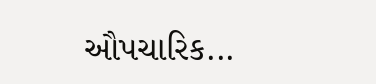ઔપચારિક...